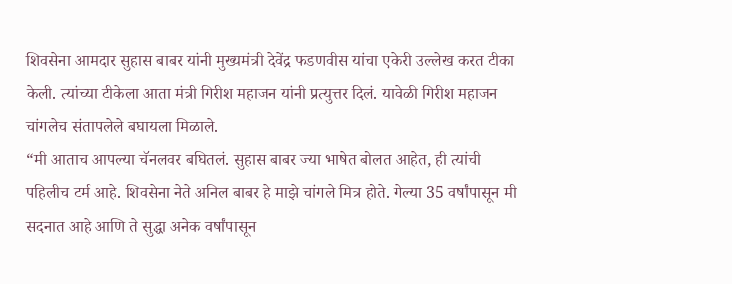शिवसेना आमदार सुहास बाबर यांनी मुख्यमंत्री देवेंद्र फडणवीस यांचा एकेरी उल्लेख करत टीका केली. त्यांच्या टीकेला आता मंत्री गिरीश महाजन यांनी प्रत्युत्तर दिलं. यावेळी गिरीश महाजन चांगलेच संतापलेले बघायला मिळाले.
“मी आताच आपल्या चॅनलवर बघितलं. सुहास बाबर ज्या भाषेत बोलत आहेत, ही त्यांची पहिलीच टर्म आहे. शिवसेना नेते अनिल बाबर हे माझे चांगले मित्र होते. गेल्या 35 वर्षांपासून मी सदनात आहे आणि ते सुद्धा अनेक वर्षांपासून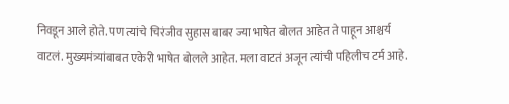निवडून आले होते. पण त्यांचे चिरंजीव सुहास बाबर ज्या भाषेत बोलत आहेत ते पाहून आश्चर्य वाटलं. मुख्यमंत्र्यांबाबत एकेरी भाषेत बोलले आहेत. मला वाटतं अजून त्यांची पहिलीच टर्म आहे.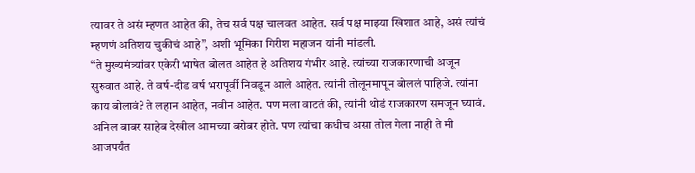त्यावर ते असं म्हणत आहेत की, तेच सर्व पक्ष चालवत आहेत. सर्व पक्ष माझ्या खिशात आहे, असं त्यांचं म्हणणं अतिशय चुकीचं आहे”, अशी भूमिका गिरीश महाजन यांनी मांडली.
“ते मुख्यमंत्र्यांवर एकेरी भाषेत बोलत आहेत हे अतिशय गंभीर आहे. त्यांच्या राजकारणाची अजून सुरुवात आहे. ते वर्ष-दीड वर्ष भरापूर्वी निवडून आले आहेत. त्यांनी तोलूनमापून बोललं पाहिजे. त्यांना काय बोलावं? ते लहान आहेत, नवीन आहेत. पण मला वाटतं की, त्यांनी थोडं राजकारण समजून घ्यावं. अनिल बाबर साहेब देखील आमच्या बरोबर होते. पण त्यांचा कधीच असा तोल गेला नाही ते मी आजपर्यंत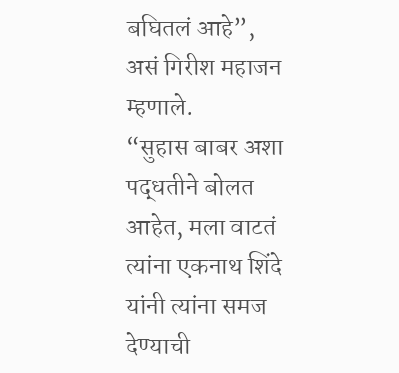बघितलं आहे”, असं गिरीश महाजन म्हणाले.
“सुहास बाबर अशा पद्धतीने बोलत आहेत, मला वाटतं त्यांना एकनाथ शिंदे यांनी त्यांना समज देण्याची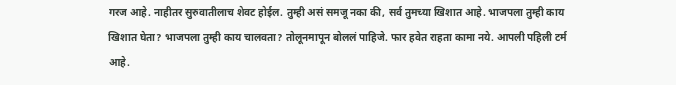गरज आहे. नाहीतर सुरुवातीलाच शेवट होईल. तुम्ही असं समजू नका की, सर्व तुमच्या खिशात आहे. भाजपला तुम्ही काय खिशात घेता? भाजपला तुम्ही काय चालवता? तोलूनमापून बोललं पाहिजे. फार हवेत राहता कामा नये. आपली पहिली टर्म आहे.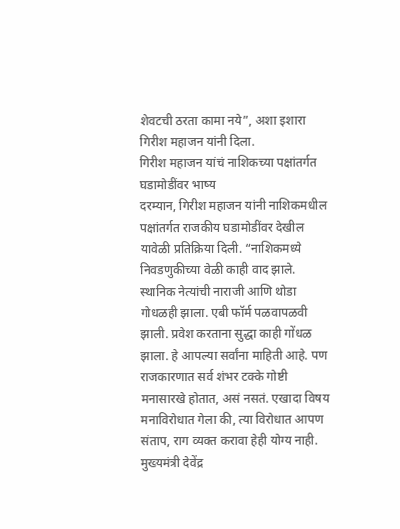शेवटची ठरता कामा नये”, अशा इशारा गिरीश महाजन यांनी दिला.
गिरीश महाजन यांचं नाशिकच्या पक्षांतर्गत घडामोडींवर भाष्य
दरम्यान, गिरीश महाजन यांनी नाशिकमधील पक्षांतर्गत राजकीय घडामोडींवर देखील यावेळी प्रतिक्रिया दिली. “नाशिकमध्ये निवडणुकीच्या वेळी काही वाद झाले. स्थानिक नेत्यांची नाराजी आणि थोडा गोधळही झाला. एबी फॉर्म पळवापळवी झाली. प्रवेश करताना सुद्धा काही गोंधळ झाला. हे आपल्या सर्वांना माहिती आहे. पण राजकारणात सर्व शंभर टक्के गोष्टी मनासारखे होतात, असं नसतं. एखादा विषय मनाविरोधात गेला की, त्या विरोधात आपण संताप, राग व्यक्त करावा हेही योग्य नाही. मुख्यमंत्री देवेंद्र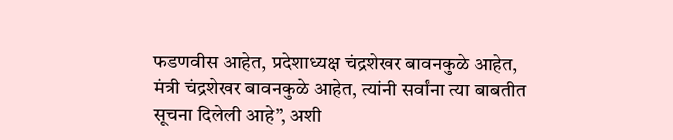फडणवीस आहेत, प्रदेशाध्यक्ष चंद्रशेखर बावनकुळे आहेत, मंत्री चंद्रशेखर बावनकुळे आहेत, त्यांनी सर्वांना त्या बाबतीत सूचना दिलेली आहे”, अशी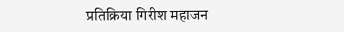प्रतिक्रिया गिरीश महाजन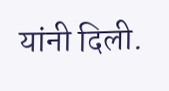यांनी दिली.